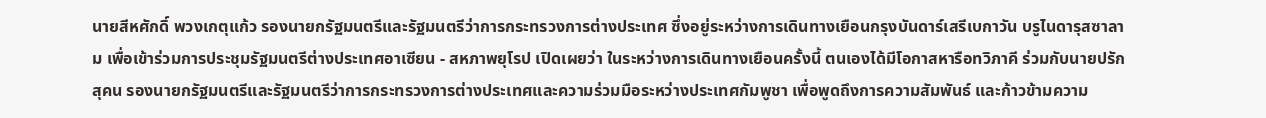นายสีหศักดิ์ พวงเกตุแก้ว รองนายกรัฐมนตรีและรัฐมนตรีว่าการกระทรวงการต่างประเทศ ซึ่งอยู่ระหว่างการเดินทางเยือนกรุงบันดาร์เสรีเบกาวัน บรูไนดารุสซาลาม เพื่อเข้าร่วมการประชุมรัฐมนตรีต่างประเทศอาเซียน - สหภาพยุโรป เปิดเผยว่า ในระหว่างการเดินทางเยือนครั้งนี้ ตนเองได้มีโอกาสหารือทวิภาคี ร่วมกับนายปรัก สุคน รองนายกรัฐมนตรีและรัฐมนตรีว่าการกระทรวงการต่างประเทศและความร่วมมือระหว่างประเทศกัมพูชา เพื่อพูดถึงการความสัมพันธ์ และก้าวข้ามความ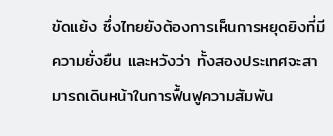ขัดแย้ง ซึ่งไทยยังต้องการเห็นการหยุดยิงที่มีความยั่งยืน และหวังว่า ทั้งสองประเทศจะสามารถเดินหน้าในการฟื้นฟูความสัมพัน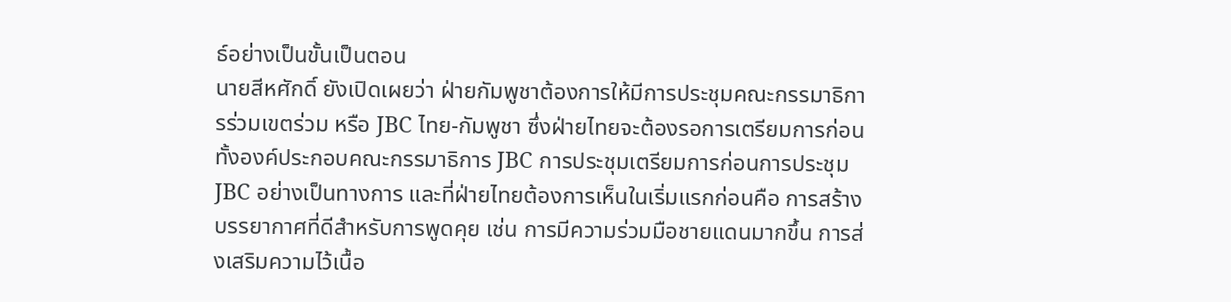ธ์อย่างเป็นขั้นเป็นตอน
นายสีหศักดิ์ ยังเปิดเผยว่า ฝ่ายกัมพูชาต้องการให้มีการประชุมคณะกรรมาธิการร่วมเขตร่วม หรือ JBC ไทย-กัมพูชา ซึ่งฝ่ายไทยจะต้องรอการเตรียมการก่อน ทั้งองค์ประกอบคณะกรรมาธิการ JBC การประชุมเตรียมการก่อนการประชุม JBC อย่างเป็นทางการ และที่ฝ่ายไทยต้องการเห็นในเริ่มแรกก่อนคือ การสร้างบรรยากาศที่ดีสำหรับการพูดคุย เช่น การมีความร่วมมือชายแดนมากขึ้น การส่งเสริมความไว้เนื้อ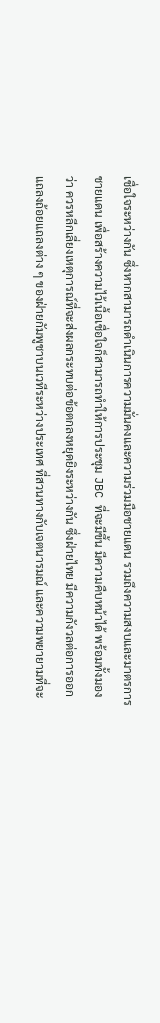เชื่อใจระหว่างกัน ซึ่งหากสามารถดำเนินการความมั่นคงและความร่วมมือชายแดน รวมถึงความสงบและมาตรการชายแดน เพื่อสร้างความไว้เนื้อเชื่อใจก็สามารถทำให้การประชุม JBC ที่จะมีขึ้น มีความคืบหน้าได้ พร้อมทั้งมองว่า ควรหลีกเลี่ยงเหตุการณ์ที่จะส่งผลกระทบต่อข้อตกลงหยุดยิงระหว่างกัน ซึ่งฝ่ายไทย มีความกังวลต่อการออกแถลงถ้อยแถลงต่าง ๆ ของฝ่ายกัมพูชาบนเวทีระหว่างประเทศ ที่สวนทางกับเจตนารมณ์ และความพยายามที่จะ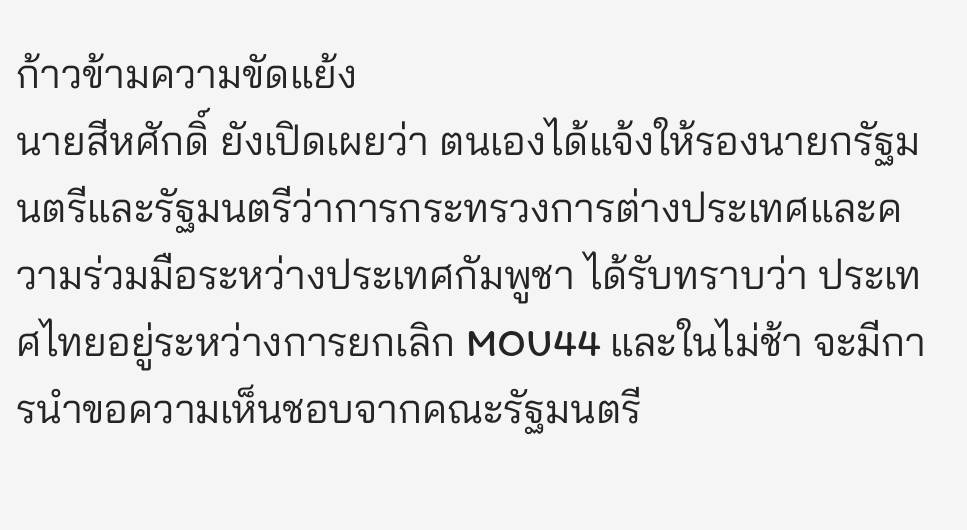ก้าวข้ามความขัดแย้ง
นายสีหศักดิ์ ยังเปิดเผยว่า ตนเองได้แจ้งให้รองนายกรัฐมนตรีและรัฐมนตรีว่าการกระทรวงการต่างประเทศและความร่วมมือระหว่างประเทศกัมพูชา ได้รับทราบว่า ประเทศไทยอยู่ระหว่างการยกเลิก MOU44 และในไม่ช้า จะมีการนำขอความเห็นชอบจากคณะรัฐมนตรี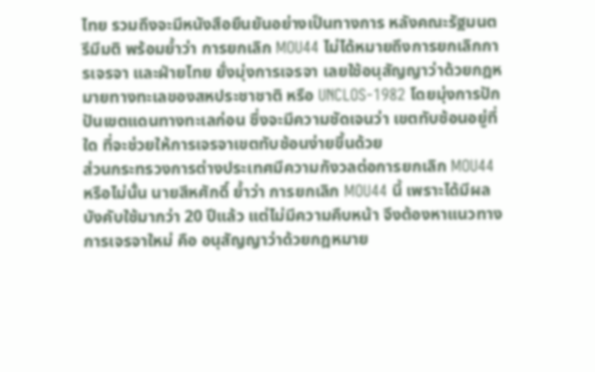ไทย รวมถึงจะมีหนังสือยืนยันอย่างเป็นทางการ หลังคณะรัฐมนตรีมีมติ พร้อมย้ำว่า การยกเลิก MOU44 ไม่ได้หมายถึงการยกเลิกการเจรจา และฝ่ายไทย ยั่งมุ่งการเจรจา เลยใช้อนุสัญญาว่าด้วยกฎหมายทางทะเลของสหประชาชาติ หรือ UNCLOS-1982 โดยมุ่งการปักปันเขตแดนทางทะเลก่อน ซึ่งจะมีความชัดเจนว่า เขตทับซ้อนอยู่ที่ใด ที่จะช่วยให้การเจรจาเขตทับซ้อนง่ายขึ้นด้วย
ส่วนกระทรวงการต่างประเทศมีความกังวลต่อการยกเลิก MOU44 หรือไม่นั้น นายสีหศักดิ์ ย้ำว่า การยกเลิก MOU44 นี้ เพราะได้มีผลบังคับใช้มากว่า 20 ปีแล้ว แต่ไม่มีความคืบหน้า จึงต้องหาแนวทางการเจรจาใหม่ คือ อนุสัญญาว่าด้วยกฎหมาย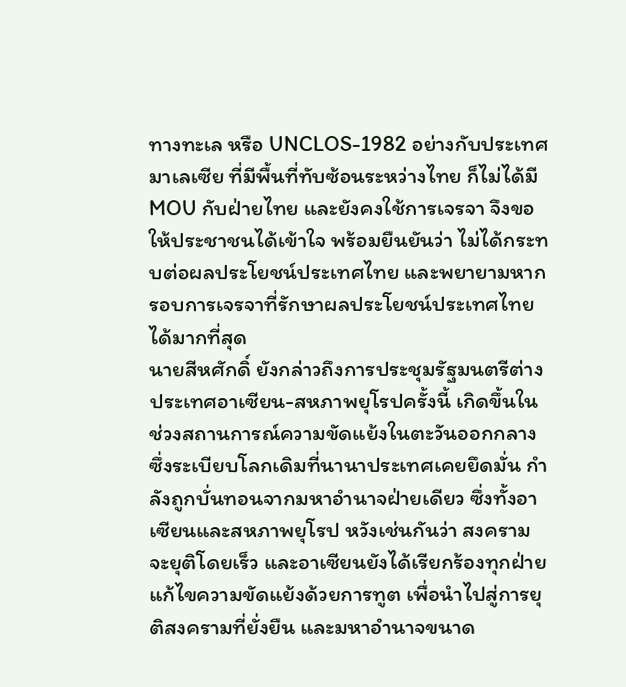ทางทะเล หรือ UNCLOS-1982 อย่างกับประเทศมาเลเซีย ที่มีพื้นที่ทับซ้อนระหว่างไทย ก็ไม่ได้มี MOU กับฝ่ายไทย และยังคงใช้การเจรจา จึงขอให้ประชาชนได้เข้าใจ พร้อมยืนยันว่า ไม่ได้กระทบต่อผลประโยชน์ประเทศไทย และพยายามหากรอบการเจรจาที่รักษาผลประโยชน์ประเทศไทยได้มากที่สุด
นายสีหศักดิ์ ยังกล่าวถึงการประชุมรัฐมนตรีต่างประเทศอาเซียน-สหภาพยุโรปครั้งนี้ เกิดขึ้นในช่วงสถานการณ์ความขัดแย้งในตะวันออกกลาง ซึ่งระเบียบโลกเดิมที่นานาประเทศเคยยึดมั่น กำลังถูกบั่นทอนจากมหาอำนาจฝ่ายเดียว ซึ่งทั้งอาเซียนและสหภาพยุโรป หวังเช่นกันว่า สงครามจะยุติโดยเร็ว และอาเซียนยังได้เรียกร้องทุกฝ่าย แก้ไขความขัดแย้งด้วยการทูต เพื่อนำไปสู่การยุติสงครามที่ยั่งยืน และมหาอำนาจขนาด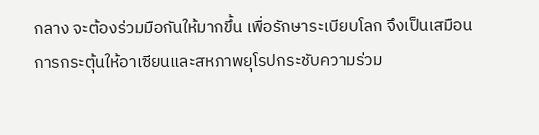กลาง จะต้องร่วมมือกันให้มากขึ้น เพื่อรักษาระเบียบโลก จึงเป็นเสมือนการกระตุ้นให้อาเซียนและสหภาพยุโรปกระชับความร่วม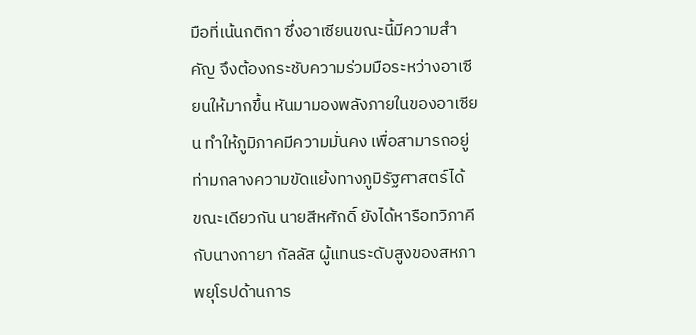มือที่เน้นกติกา ซึ่งอาเซียนขณะนี้มีความสำคัญ จึงต้องกระชับความร่วมมือระหว่างอาเซียนให้มากขึ้น หันมามองพลังภายในของอาเซียน ทำให้ภูมิภาคมีความมั่นคง เพื่อสามารถอยู่ท่ามกลางความขัดแย้งทางภูมิรัฐศาสตร์ได้
ขณะเดียวกัน นายสีหศักดิ์ ยังได้หารือทวิภาคีกับนางกายา กัลลัส ผู้แทนระดับสูงของสหภาพยุโรปด้านการ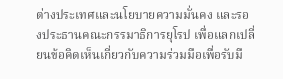ต่างประเทศและนโยบายความมั่นคง และรองประธานคณะกรรมาธิการยุโรป เพื่อแลกเปลี่ยนข้อคิดเห็นเกี่ยวกับความร่วมมือเพื่อรับมื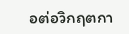อต่อวิกฤตกา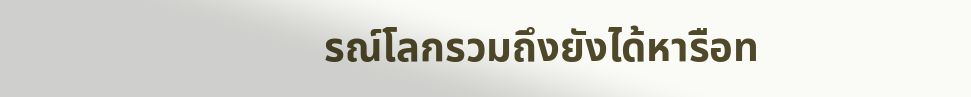รณ์โลกรวมถึงยังได้หารือท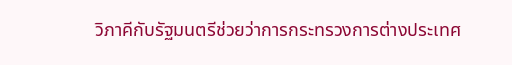วิภาคีกับรัฐมนตรีช่วยว่าการกระทรวงการต่างประเทศ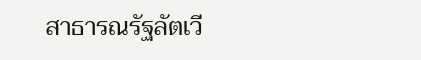สาธารณรัฐลัตเวี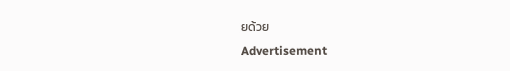ยด้วย
Advertisement